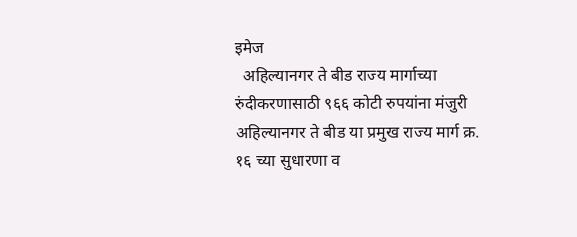इमेज
  अहिल्यानगर ते बीड राज्य मार्गाच्या रुंदीकरणासाठी ९६६ कोटी रुपयांना मंजुरी अहिल्यानगर ते बीड या प्रमुख राज्य मार्ग क्र. १६ च्या सुधारणा व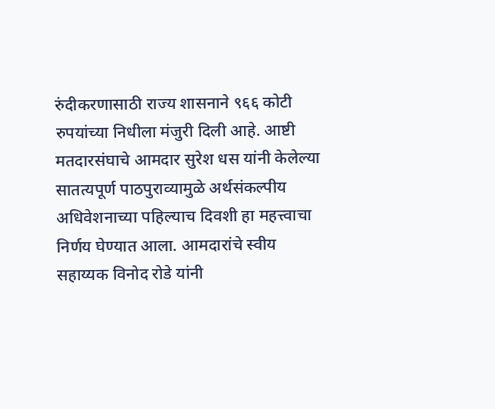रुंदीकरणासाठी राज्य शासनाने ९६६ कोटी रुपयांच्या निधीला मंजुरी दिली आहे. आष्टी मतदारसंघाचे आमदार सुरेश धस यांनी केलेल्या सातत्यपूर्ण पाठपुराव्यामुळे अर्थसंकल्पीय अधिवेशनाच्या पहिल्याच दिवशी हा महत्त्वाचा निर्णय घेण्यात आला. आमदारांचे स्वीय सहाय्यक विनोद रोडे यांनी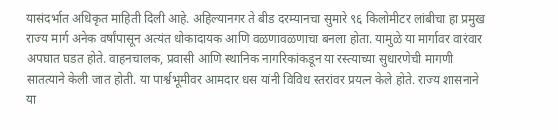यासंदर्भात अधिकृत माहिती दिली आहे. अहिल्यानगर ते बीड दरम्यानचा सुमारे ९६ किलोमीटर लांबीचा हा प्रमुख राज्य मार्ग अनेक वर्षांपासून अत्यंत धोकादायक आणि वळणावळणाचा बनला होता. यामुळे या मार्गावर वारंवार अपघात घडत होते. वाहनचालक, प्रवासी आणि स्थानिक नागरिकांकडून या रस्त्याच्या सुधारणेची मागणी सातत्याने केली जात होती. या पार्श्वभूमीवर आमदार धस यांनी विविध स्तरांवर प्रयत्न केले होते. राज्य शासनाने या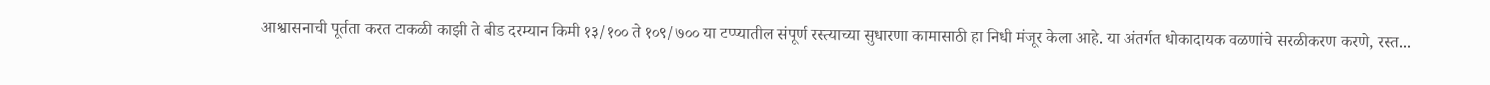आश्वासनाची पूर्तता करत टाकळी काझी ते बीड दरम्यान किमी १३/१०० ते १०९/७०० या टप्प्यातील संपूर्ण रस्त्याच्या सुधारणा कामासाठी हा निधी मंजूर केला आहे. या अंतर्गत धोकादायक वळणांचे सरळीकरण करणे, रस्त...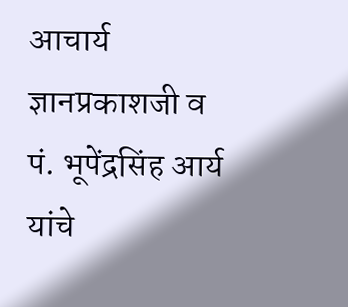आचार्य ज्ञानप्रकाशजी व पं. भूपेंद्रसिंह आर्य यांचे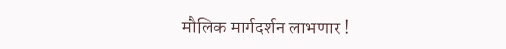मौलिक मार्गदर्शन लाभणार !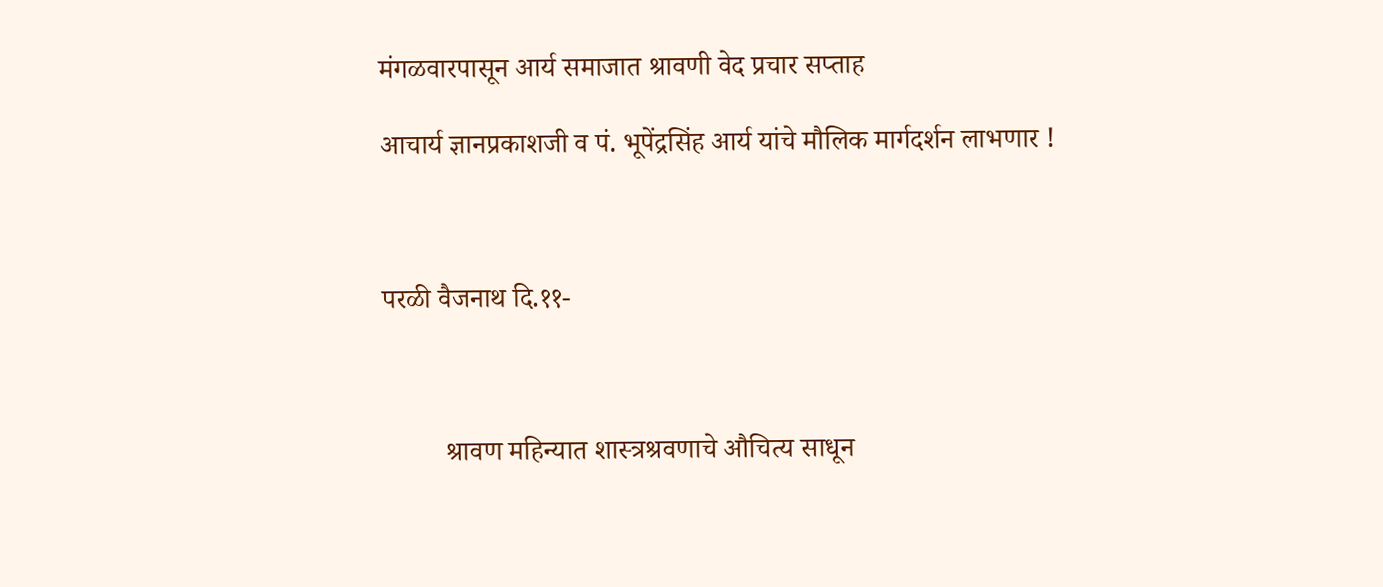मंगळवारपासून आर्य समाजात श्रावणी वेद प्रचार सप्ताह

आचार्य ज्ञानप्रकाशजी व पं. भूपेंद्रसिंह आर्य यांचे मौलिक मार्गदर्शन लाभणार !



परळी वैजनाथ दि.११-



         श्रावण महिन्यात शास्त्रश्रवणाचे औचित्य साधून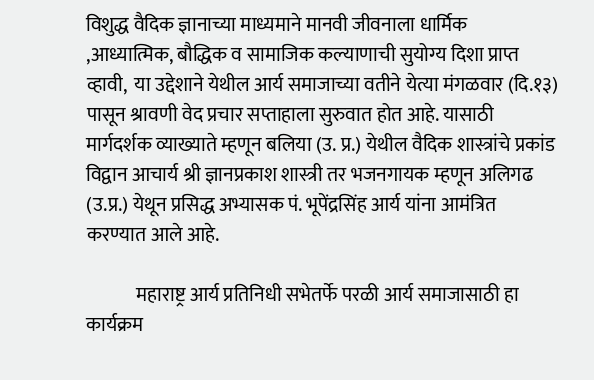विशुद्ध वैदिक ज्ञानाच्या माध्यमाने मानवी जीवनाला धार्मिक ,आध्यात्मिक, बौद्धिक व सामाजिक कल्याणाची सुयोग्य दिशा प्राप्त व्हावी,  या उद्देशाने येथील आर्य समाजाच्या वतीने येत्या मंगळवार (दि.१३) पासून श्रावणी वेद प्रचार सप्ताहाला सुरुवात होत आहे. यासाठी मार्गदर्शक व्याख्याते म्हणून बलिया (उ. प्र.) येथील वैदिक शास्त्रांचे प्रकांड विद्वान आचार्य श्री ज्ञानप्रकाश शास्त्री तर भजनगायक म्हणून अलिगढ (उ.प्र.) येथून प्रसिद्ध अभ्यासक पं. भूपेंद्रसिंह आर्य यांना आमंत्रित करण्यात आले आहे.

             महाराष्ट्र आर्य प्रतिनिधी सभेतर्फे परळी आर्य समाजासाठी हा कार्यक्रम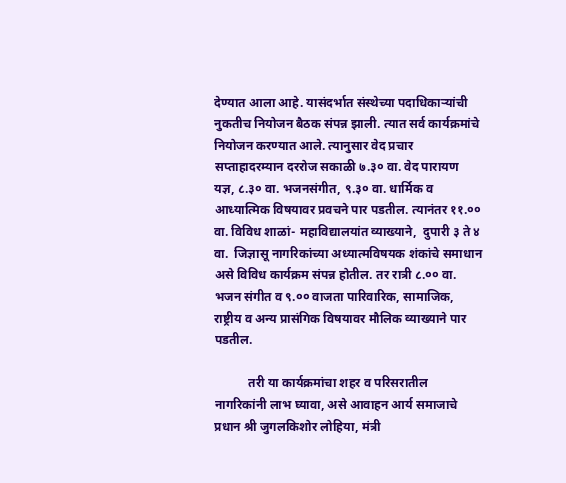देण्यात आला आहे. यासंदर्भात संस्थेच्या पदाधिकाऱ्यांची नुकतीच नियोजन बैठक संपन्न झाली. त्यात सर्व कार्यक्रमांचे नियोजन करण्यात आले. त्यानुसार वेद प्रचार सप्ताहादरम्यान दररोज सकाळी ७.३० वा. वेद पारायण यज्ञ, ८.३० वा. भजनसंगीत, ९.३० वा. धार्मिक व आध्यात्मिक विषयावर प्रवचने पार पडतील. त्यानंतर ११.०० वा. विविध शाळां- महाविद्यालयांत व्याख्याने,  दुपारी ३ ते ४ वा.  जिज्ञासू नागरिकांच्या अध्यात्मविषयक शंकांचे समाधान असे विविध कार्यक्रम संपन्न होतील. तर रात्री ८.०० वा. भजन संगीत व ९.०० वाजता पारिवारिक, सामाजिक, राष्ट्रीय व अन्य प्रासंगिक विषयावर मौलिक व्याख्याने पार पडतील.

           तरी या कार्यक्रमांचा शहर व परिसरातील नागरिकांनी लाभ घ्यावा, असे आवाहन आर्य समाजाचे प्रधान श्री जुगलकिशोर लोहिया, मंत्री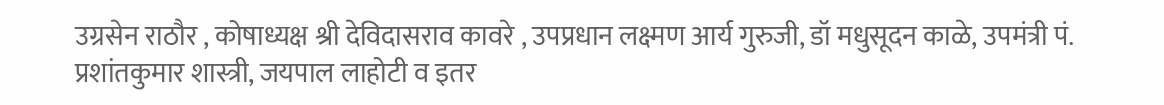उग्रसेन राठौर , कोषाध्यक्ष श्री देविदासराव कावरे , उपप्रधान लक्ष्मण आर्य गुरुजी, डॉ मधुसूदन काळे, उपमंत्री पं. प्रशांतकुमार शास्त्री, जयपाल लाहोटी व इतर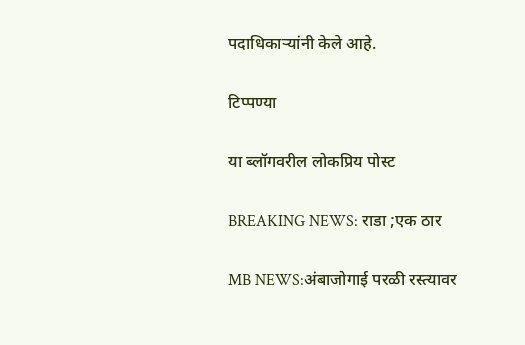पदाधिकाऱ्यांनी केले आहे.

टिप्पण्या

या ब्लॉगवरील लोकप्रिय पोस्ट

BREAKING NEWS: राडा ;एक ठार

MB NEWS:अंबाजोगाई परळी रस्त्यावर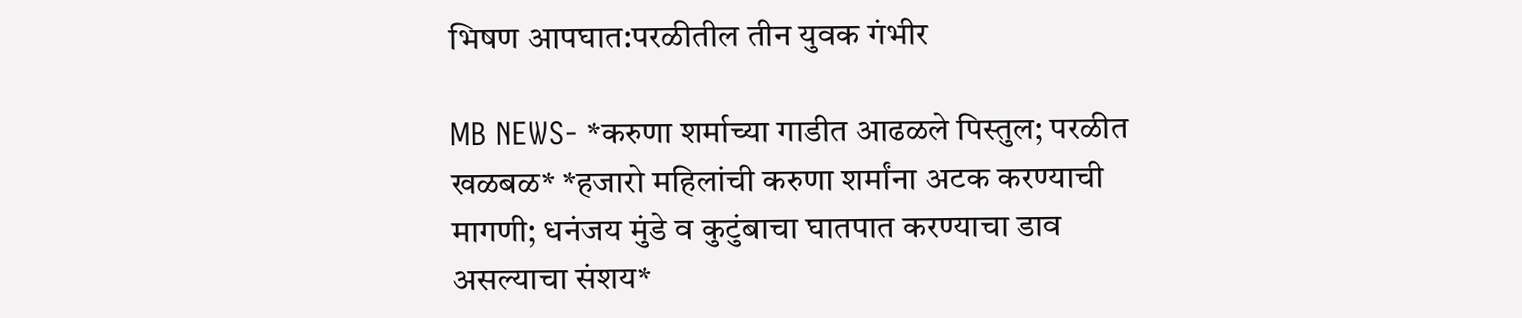भिषण आपघात:परळीतील तीन युवक गंभीर

MB NEWS- *करुणा शर्माच्या गाडीत आढळले पिस्तुल; परळीत खळबळ* *हजारो महिलांची करुणा शर्मांना अटक करण्याची मागणी; धनंजय मुंडे व कुटुंबाचा घातपात करण्याचा डाव असल्याचा संशय*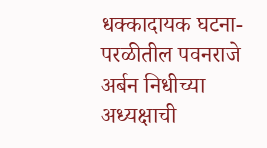धक्कादायक घटना-परळीतील पवनराजे अर्बन निधीच्या अध्यक्षाची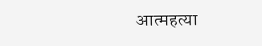आत्महत्या